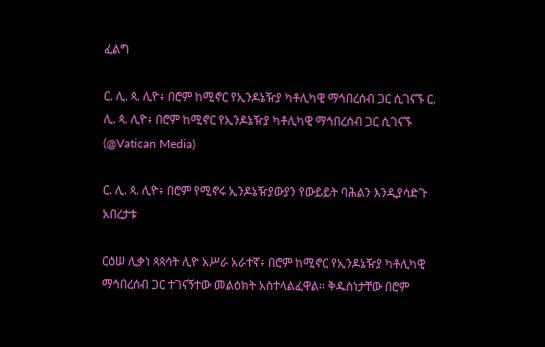ፈልግ

ር. ሊ. ጳ. ሊዮ፥ በሮም ከሚኖር የኢንዶኔዥያ ካቶሊካዊ ማኅበረሰብ ጋር ሲገናኙ ር. ሊ. ጳ. ሊዮ፥ በሮም ከሚኖር የኢንዶኔዥያ ካቶሊካዊ ማኅበረሰብ ጋር ሲገናኙ  (@Vatican Media)

ር. ሊ. ጳ. ሊዮ፥ በሮም የሚኖሩ ኢንዶኔዥያውያን የውይይት ባሕልን እንዲያሳድጉ አበረታቱ

ርዕሠ ሊቃነ ጳጳሳት ሊዮ አሥራ አራተኛ፥ በሮም ከሚኖር የኢንዶኔዥያ ካቶሊካዊ ማኅበረሰብ ጋር ተገናኝተው መልዕክት አስተላልፈዋል። ቅዱስነታቸው በሮም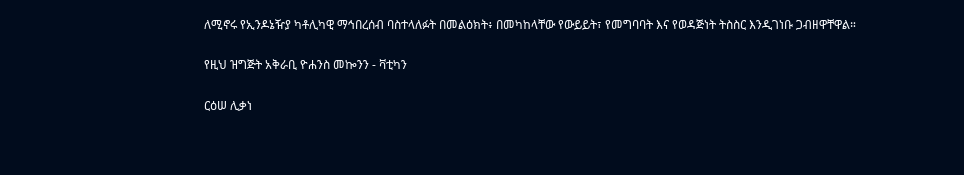ለሚኖሩ የኢንዶኔዥያ ካቶሊካዊ ማኅበረሰብ ባስተላለፉት በመልዕክት፥ በመካከላቸው የውይይት፣ የመግባባት እና የወዳጅነት ትስስር እንዲገነቡ ጋብዘዋቸዋል።

የዚህ ዝግጅት አቅራቢ ዮሐንስ መኰንን - ቫቲካን

ርዕሠ ሊቃነ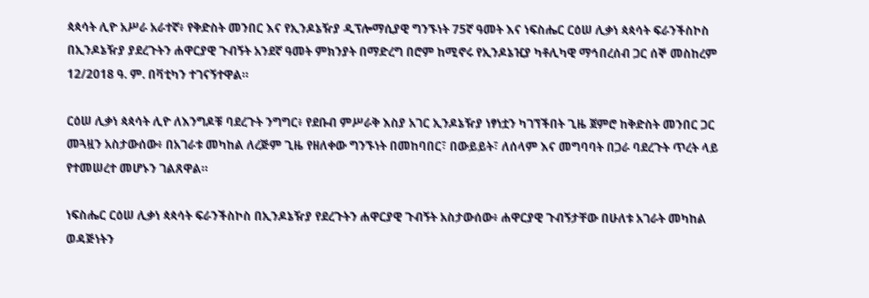ጳጳሳት ሊዮ አሥራ አራተኛ፥ የቅድስት መንበር እና የኢንዶኔዥያ ዲፕሎማሲያዊ ግንኙነት 75ኛ ዓመት እና ነፍስሔር ርዕሠ ሊቃነ ጳጳሳት ፍራንችስኮስ በኢንዶኔዥያ ያደረጉትን ሐዋርያዊ ጉብኝት አንደኛ ዓመት ምክንያት በማድረግ በሮም ከሚኖሩ የኢንዶኔዢያ ካቶሊካዊ ማኅበረሰብ ጋር ሰኞ መስከረም 12/2018 ዓ. ም. በቫቲካን ተገናኝተዋል።

ርዕሠ ሊቃነ ጳጳሳት ሊዮ ለእንግዶቹ ባደረጉት ንግግር፥ የደቡብ ምሥራቅ እስያ አገር ኢንዶኔዥያ ነፃነቷን ካገኘችበት ጊዜ ጀምሮ ከቅድስት መንበር ጋር መጓዟን አስታውሰው፥ በአገራቱ መካከል ለረጅም ጊዜ የዘለቀው ግንኙነት በመከባበር፣ በውይይት፣ ለሰላም እና መግባባት በጋራ ባደረጉት ጥረት ላይ የተመሠረተ መሆኑን ገልጸዋል።

ነፍስሔር ርዕሠ ሊቃነ ጳጳሳት ፍራንችስኮስ በኢንዶኔዥያ የደረጉትን ሐዋርያዊ ጉብኝት አስታውሰው፥ ሐዋርያዊ ጉብኝታቸው በሁለቱ አገራት መካከል ወዳጅነትን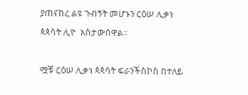ያጠናከረ ልዩ ጉብኝት መሆኑን ርዕሠ ሊቃነ ጳጳሳት ሊዮ  አስታውሰዋል።

ሟቹ ርዕሠ ሊቃነ ጳጳሳት ፍራንችስኮስ በተለይ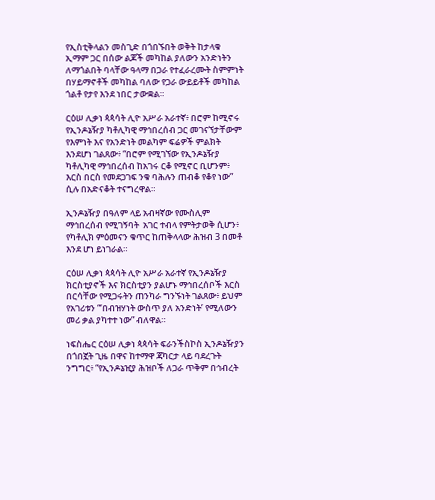የኢስቲቅላልን መስጊድ በጎበኙበት ወቅት ከታላቁ ኢማም ጋር በሰው ልጆች መካከል ያለውን አንድነትን ለማጎልበት ባላቸው ዓላማ በጋራ የተፈራረሙት ስምምነት በሃይማኖቶች መካከል ባለው የጋራ ውይይቶች መካከል ጎልቶ የታየ እንደ ነበር ታውቋል።

ርዕሠ ሊቃነ ጳጳሳት ሊዮ አሥራ አራተኛ፥ በሮም ከሚኖሩ የኢንዶኔዥያ ካቶሊካዊ ማኅበረሰብ ጋር መገናኘታቸውም የእምነት እና የአንድነት መልካም ፍሬዎች ምልክት እንደሆነ ገልጸው፥ “በሮም የሚገኘው የኢንዶኔዥያ ካቶሊካዊ ማኅበረሰብ ከአገሩ ርቆ የሚኖር ቢሆንም፥ እርስ በርስ የመደጋገፍ ንቁ ባሕሉን ጠብቆ የቆየ ነው” ሲሉ በአድናቆት ተናግረዋል።

ኢንዶኔዥያ በዓለም ላይ አብዛኛው የሙስሊም ማኅበረሰብ የሚገኝባት  አገር ተብላ የምትታወቅ ሲሆን፥ የካቶሊክ ምዕመናን ቁጥር ከጠቅላላው ሕዝብ 3 በመቶ እንደ ሆነ ይነገራል።

ርዕሠ ሊቃነ ጳጳሳት ሊዮ አሥራ አራተኛ የኢንዶኔዥያ ክርስቲያኖች እና ክርስቲያን ያልሆኑ ማኅበረሰቦች እርስ በርሳቸው የሚጋሩትን ጠንካራ ግንኙነት ገልጸው፥ ይህም የአገሪቱን “‘በብዝሃነት ውስጥ ያለ አንድነት’ የሚለውን መሪ ቃል ያካተተ ነው” ብለዋል።

ነፍስሔር ርዕሠ ሊቃነ ጳጳሳት ፍራንችስኮስ ኢንዶኔዥያን በጎበኟት ጊዜ በዋና ከተማዋ ጃካርታ ላይ ባደረጉት ንግግር፥ “የኢንዶኔዢያ ሕዝቦች ለጋራ ጥቅም በኅብረት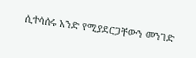ሲተሳሰሩ አንድ የሚያደርጋቸውን መንገድ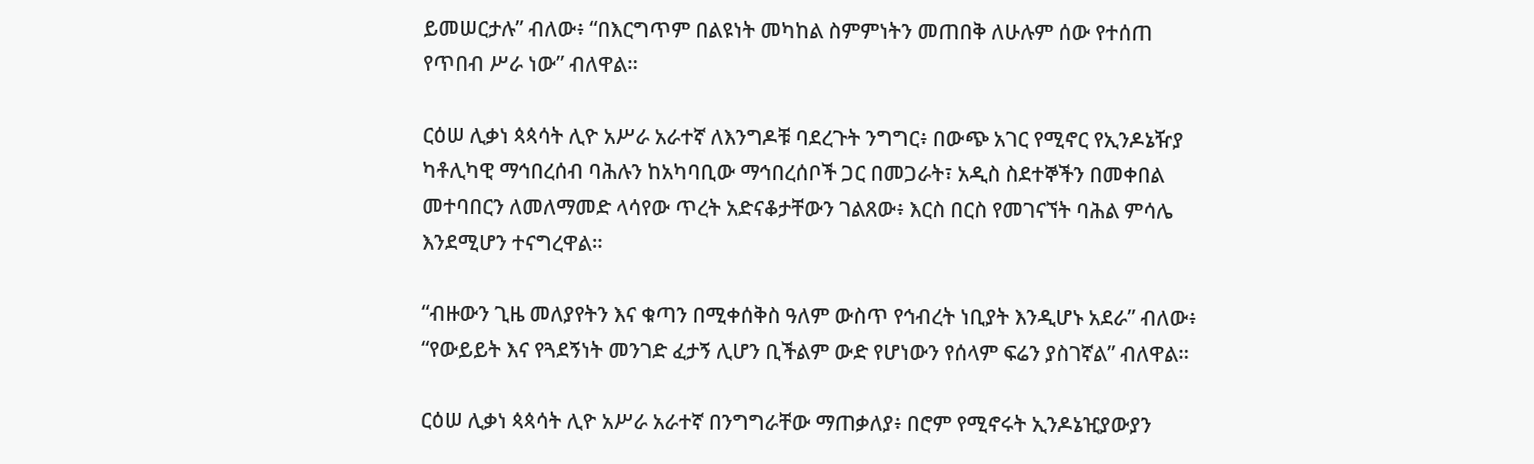ይመሠርታሉ” ብለው፥ “በእርግጥም በልዩነት መካከል ስምምነትን መጠበቅ ለሁሉም ሰው የተሰጠ የጥበብ ሥራ ነው” ብለዋል።

ርዕሠ ሊቃነ ጳጳሳት ሊዮ አሥራ አራተኛ ለእንግዶቹ ባደረጉት ንግግር፥ በውጭ አገር የሚኖር የኢንዶኔዥያ ካቶሊካዊ ማኅበረሰብ ባሕሉን ከአካባቢው ማኅበረሰቦች ጋር በመጋራት፣ አዲስ ስደተኞችን በመቀበል መተባበርን ለመለማመድ ላሳየው ጥረት አድናቆታቸውን ገልጸው፥ እርስ በርስ የመገናኘት ባሕል ምሳሌ እንደሚሆን ተናግረዋል።

“ብዙውን ጊዜ መለያየትን እና ቁጣን በሚቀሰቅስ ዓለም ውስጥ የኅብረት ነቢያት እንዲሆኑ አደራ” ብለው፥ “የውይይት እና የጓደኝነት መንገድ ፈታኝ ሊሆን ቢችልም ውድ የሆነውን የሰላም ፍሬን ያስገኛል” ብለዋል።

ርዕሠ ሊቃነ ጳጳሳት ሊዮ አሥራ አራተኛ በንግግራቸው ማጠቃለያ፥ በሮም የሚኖሩት ኢንዶኔዢያውያን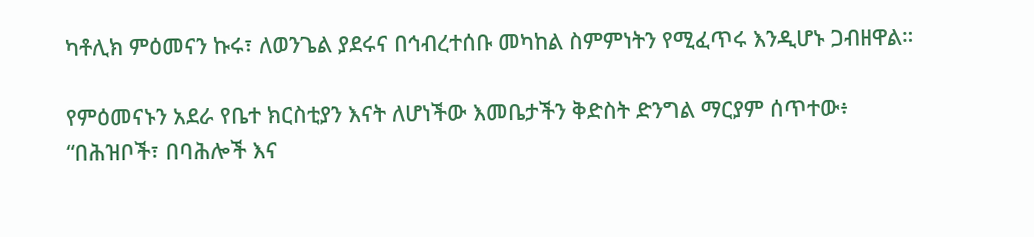ካቶሊክ ምዕመናን ኩሩ፣ ለወንጌል ያደሩና በኅብረተሰቡ መካከል ስምምነትን የሚፈጥሩ እንዲሆኑ ጋብዘዋል።

የምዕመናኑን አደራ የቤተ ክርስቲያን እናት ለሆነችው እመቤታችን ቅድስት ድንግል ማርያም ሰጥተው፥ “በሕዝቦች፣ በባሕሎች እና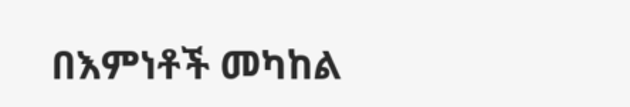በእምነቶች መካከል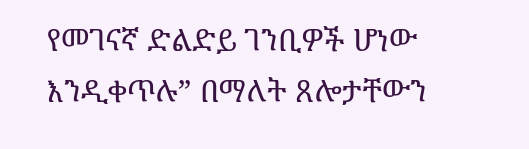የመገናኛ ድልድይ ገንቢዎች ሆነው እንዲቀጥሉ” በማለት ጸሎታቸውን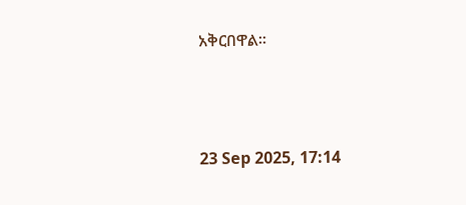አቅርበዋል።



23 Sep 2025, 17:14